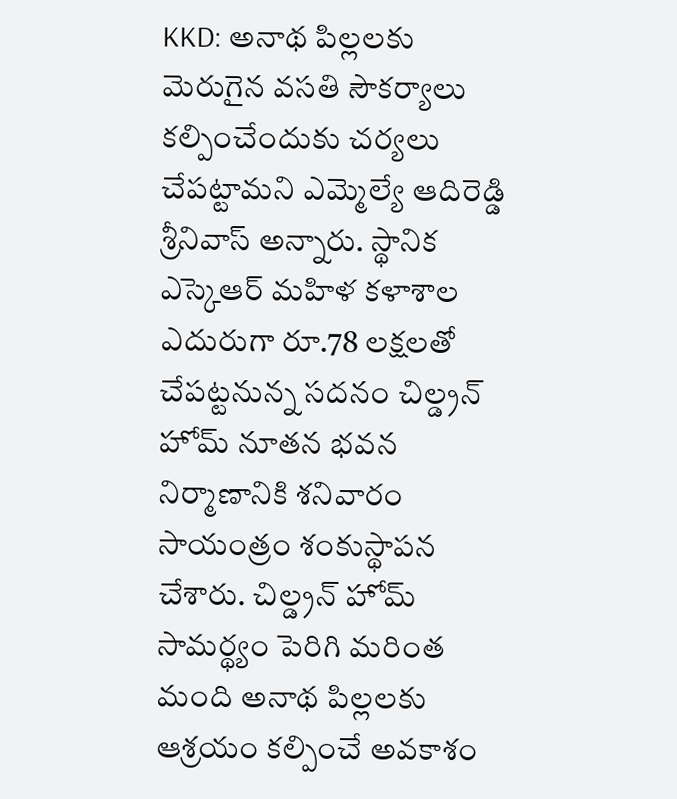KKD: అనాథ పిల్లలకు మెరుగైన వసతి సౌకర్యాలు కల్పించేందుకు చర్యలు చేపట్టామని ఎమ్మెల్యే ఆదిరెడ్డి శ్రీనివాస్ అన్నారు. స్థానిక ఎస్కెఆర్ మహిళ కళాశాల ఎదురుగా రూ.78 లక్షలతో చేపట్టనున్న సదనం చిల్డ్రన్ హోమ్ నూతన భవన నిర్మాణానికి శనివారం సాయంత్రం శంకుస్థాపన చేశారు. చిల్డ్రన్ హోమ్ సామర్థ్యం పెరిగి మరింత మంది అనాథ పిల్లలకు ఆశ్రయం కల్పించే అవకాశం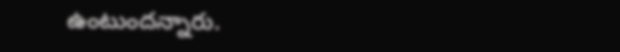ఉంటుందన్నారు.